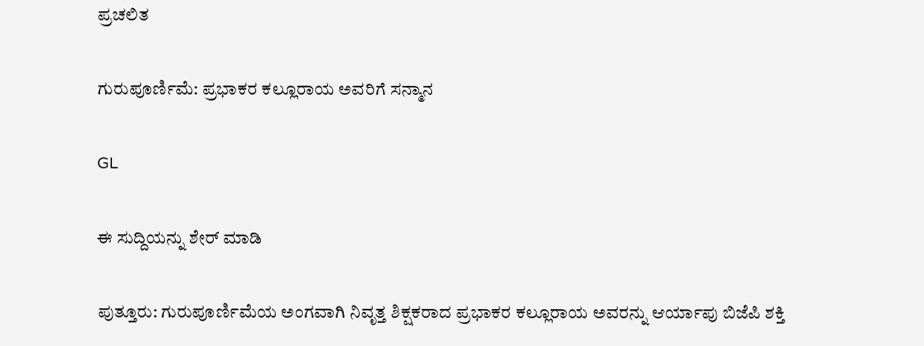ಪ್ರಚಲಿತ

ಗುರುಪೂರ್ಣಿಮೆ: ಪ್ರಭಾಕರ ಕಲ್ಲೂರಾಯ ಅವರಿಗೆ ಸನ್ಮಾನ

GL

ಈ ಸುದ್ದಿಯನ್ನು ಶೇರ್ ಮಾಡಿ

ಪುತ್ತೂರು: ಗುರುಪೂರ್ಣಿಮೆಯ ಅಂಗವಾಗಿ ನಿವೃತ್ತ ಶಿಕ್ಷಕರಾದ ಪ್ರಭಾಕರ ಕಲ್ಲೂರಾಯ ಅವರನ್ನು ಆರ್ಯಾಪು ಬಿಜೆಪಿ ಶಕ್ತಿ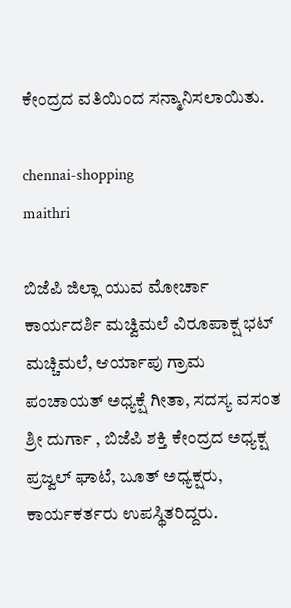ಕೇಂದ್ರದ ವತಿಯಿಂದ ಸನ್ಮಾನಿಸಲಾಯಿತು.

chennai-shopping
maithri

ಬಿಜೆಪಿ ಜಿಲ್ಲಾ ಯುವ ಮೋರ್ಚಾ ಕಾರ್ಯದರ್ಶಿ ಮಚ್ವಿಮಲೆ ವಿರೂಪಾಕ್ಷ ಭಟ್ ಮಚ್ಚಿಮಲೆ, ಆರ್ಯಾಪು ಗ್ರಾಮ ಪಂಚಾಯತ್ ಅಧ್ಯಕ್ಷೆ ಗೀತಾ, ಸದಸ್ಯ ವಸಂತ ಶ್ರೀ ದುರ್ಗಾ , ಬಿಜೆಪಿ ಶಕ್ತಿ ಕೇಂದ್ರದ ಅಧ್ಯಕ್ಷ ಪ್ರಜ್ವಲ್ ಘಾಟೆ, ಬೂತ್ ಅಧ್ಯಕ್ಷರು, ಕಾರ್ಯಕರ್ತರು ಉಪಸ್ಥಿತರಿದ್ದರು.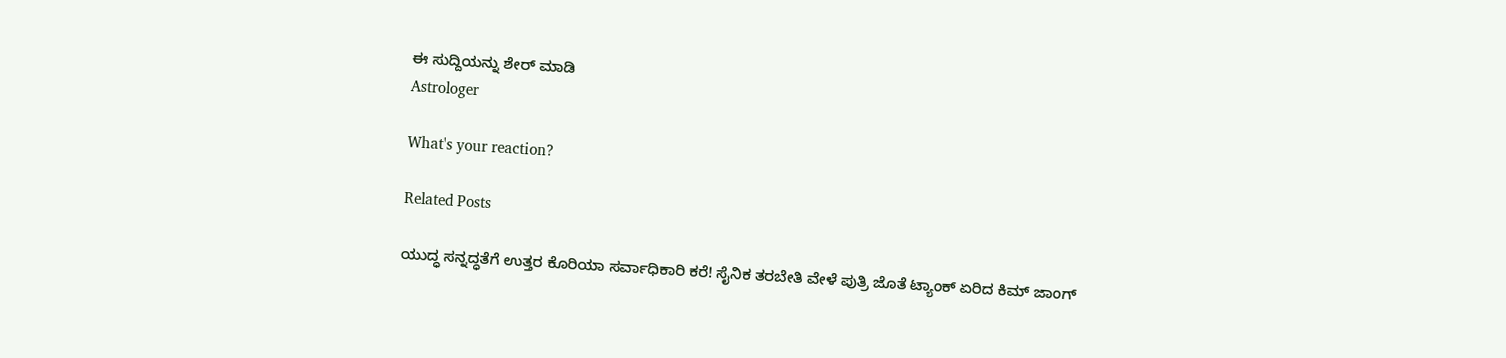ಈ ಸುದ್ದಿಯನ್ನು ಶೇರ್ ಮಾಡಿ
Astrologer

What's your reaction?

Related Posts

ಯುದ್ಧ ಸನ್ನದ್ಧತೆಗೆ ಉತ್ತರ ಕೊರಿಯಾ ಸರ್ವಾಧಿಕಾರಿ ಕರೆ! ಸೈನಿಕ ತರಬೇತಿ ವೇಳೆ ಪುತ್ರಿ ಜೊತೆ ಟ್ಯಾಂಕ್ ಏರಿದ ಕಿಮ್ ಜಾಂಗ್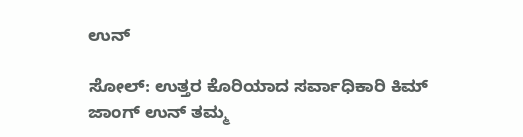ಉನ್

ಸೋಲ್: ಉತ್ತರ ಕೊರಿಯಾದ ಸರ್ವಾಧಿಕಾರಿ ಕಿಮ್ ಜಾಂಗ್ ಉನ್ ತಮ್ಮ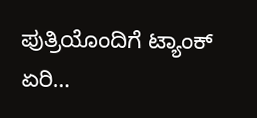ಪುತ್ರಿಯೊಂದಿಗೆ ಟ್ಯಾಂಕ್ ಏರಿ…